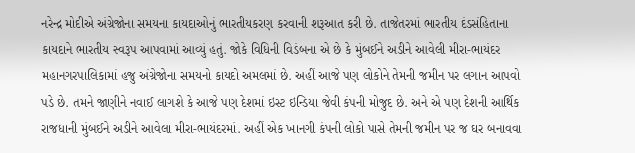નરેન્દ્ર મોદીએ અંગ્રેજોના સમયના કાયદાઓનું ભારતીયકરણ કરવાની શરૂઆત કરી છે. તાજેતરમાં ભારતીય દંડસંહિતાના કાયદાને ભારતીય સ્વરૂપ આપવામાં આવ્યું હતું. જોકે વિધિની વિડંબના એ છે કે મુંબઈને અડીને આવેલી મીરા-ભાયંદર મહાનગરપાલિકામાં હજુ અંગ્રેજોના સમયનો કાયદો અમલમાં છે. અહીં આજે પણ લોકોને તેમની જમીન પર લગાન આપવો પડે છે. તમને જાણીને નવાઈ લાગશે કે આજે પણ દેશમાં ઇસ્ટ ઇન્ડિયા જેવી કંપની મોજુદ છે. અને એ પણ દેશની આર્થિક રાજધાની મુંબઈને અડીને આવેલા મીરા-ભાયંદરમાં. અહીં એક ખાનગી કંપની લોકો પાસે તેમની જમીન પર જ ઘર બનાવવા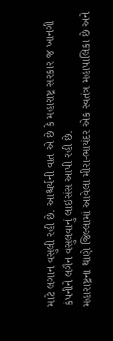માટે લગાન વસુલી રહી છે. આશ્ચર્યની વાત એ છે કે મહારાષ્ટ્ર સરકાર જ ખાનગી કંપનીને લગૈન વસુલવાનું લાઇસંસ આપી રહી છે.
મહારાષ્ટ્રના થાણે જિલ્લામાં આવેલા મીરા-ભાયંદર એક સ્વતંત્ર મહાપાલિકા છે અને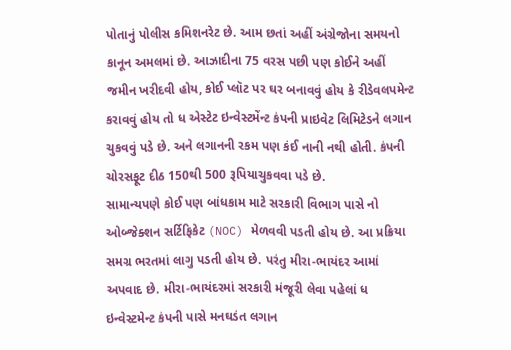પોતાનું પોલીસ કમિશનરેટ છે. આમ છતાં અહીં અંગ્રેજોના સમયનો કાનૂન અમલમાં છે. આઝાદીના 75 વરસ પછી પણ કોઈને અહીં જમીન ખરીદવી હોય, કોઈ પ્લૉટ પર ઘર બનાવવું હોય કે રીડેવલપમેન્ટ કરાવવું હોય તો ધ એસ્ટેટ ઇન્વેસ્ટમેંન્ટ કંપની પ્રાઇવેટ લિમિટેડને લગાન ચુકવવું પડે છે. અને લગાનની રકમ પણ કંઈ નાની નથી હોતી. કંપની ચોરસફૂટ દીઠ 150થી 500 રૂપિયાચુકવવા પડે છે.
સામાન્યપણે કોઈ પણ બાંધકામ માટે સરકારી વિભાગ પાસે નો ઓબ્જેક્શન સર્ટિફિકેટ (NOC) મેળવવી પડતી હોય છે. આ પ્રક્રિયા સમગ્ર ભરતમાં લાગુ પડતી હોય છે. પરંતુ મીરા-ભાયંદર આમાં અપવાદ છે. મીરા-ભાયંદરમાં સરકારી મંજૂરી લેવા પહેલાં ધ ઇન્વેસ્ટમેન્ટ કંપની પાસે મનઘડંત લગાન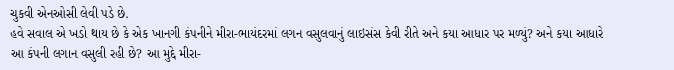ચુકવી એનઓસી લેવી પડે છે.
હવે સવાલ એ ખડો થાય છે કે એક ખાનગી કંપનીને મીરા-ભાયંદરમાં લગન વસુલવાનું લાઇસંસ કેવી રીતે અને કયા આધાર પર મળ્યું? અને કયા આધારે આ કંપની લગાન વસુલી રહી છે? આ મુદ્દે મીરા-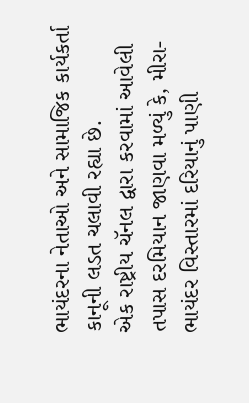ભાયંદરના નેતાઓ અને સામાજિક કાર્યકર્તા કાનૂની લડત ચલાવી રહ્યા છે.
એક રાષ્ટ્રીય ચૅનલ દ્વારા કરવામાં આવેલી તપાસ દરમિયાન જાણવા મળ્યું કે, મીરા-ભાયંદર વિસ્તારમાં દરિયાનું પાણી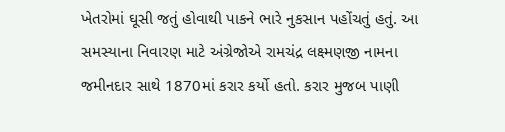ખેતરોમાં ઘૂસી જતું હોવાથી પાકને ભારે નુકસાન પહોંચતું હતું. આ સમસ્યાના નિવારણ માટે અંગ્રેજોએ રામચંદ્ર લક્ષ્મણજી નામના જમીનદાર સાથે 1870માં કરાર કર્યો હતો. કરાર મુજબ પાણી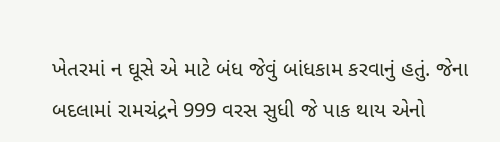ખેતરમાં ન ઘૂસે એ માટે બંધ જેવું બાંધકામ કરવાનું હતું. જેના બદલામાં રામચંદ્રને 999 વરસ સુધી જે પાક થાય એનો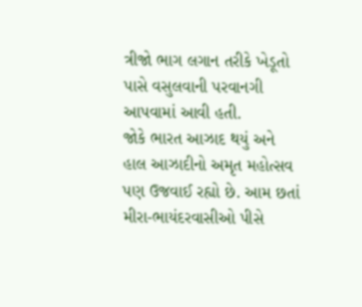ત્રીજો ભાગ લગાન તરીકે ખેડૂતો પાસે વસુલવાની પરવાનગી આપવામાં આવી હતી.
જોકે ભારત આઝાદ થયું અને હાલ આઝાદીનો અમૃત મહોત્સવ પણ ઉજવાઈ રહ્યો છે. આમ છતાં મીરા-ભાયંદરવાસીઓ પીસે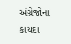અંગ્રેજોના કાયદા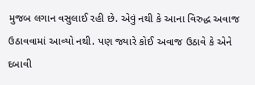મુજબ લગાન વસુલાઈ રહી છે. એવું નથી કે આના વિરુદ્ધ અવાજ ઉઠાવવામાં આવ્યો નથી. પણ જ્યારે કોઈ અવાજ ઉઠાવે કે એને દબાવી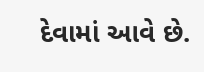દેવામાં આવે છે.